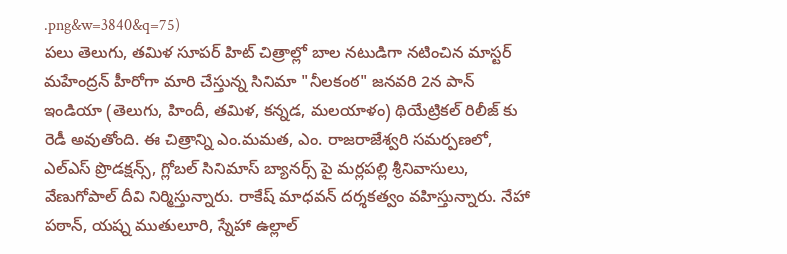.png&w=3840&q=75)
పలు తెలుగు, తమిళ సూపర్ హిట్ చిత్రాల్లో బాల నటుడిగా నటించిన మాస్టర్ మహేంద్రన్ హీరోగా మారి చేస్తున్న సినిమా "నీలకంఠ" జనవరి 2న పాన్ ఇండియా (తెలుగు, హిందీ, తమిళ, కన్నడ, మలయాళం) థియేట్రికల్ రిలీజ్ కు రెడీ అవుతోంది. ఈ చిత్రాన్ని ఎం.మమత, ఎం. రాజరాజేశ్వరి సమర్పణలో, ఎల్ఎస్ ప్రొడక్షన్స్, గ్లోబల్ సినిమాస్ బ్యానర్స్ పై మర్లపల్లి శ్రీనివాసులు, వేణుగోపాల్ దీవి నిర్మిస్తున్నారు. రాకేష్ మాధవన్ దర్శకత్వం వహిస్తున్నారు. నేహా పఠాన్, యష్న ముతులూరి, స్నేహా ఉల్లాల్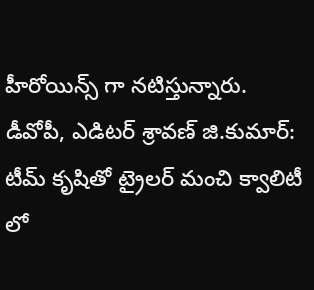హీరోయిన్స్ గా నటిస్తున్నారు.
డీవోపీ, ఎడిటర్ శ్రావణ్ జి.కుమార్: టీమ్ కృషితో ట్రైలర్ మంచి క్వాలిటీ లో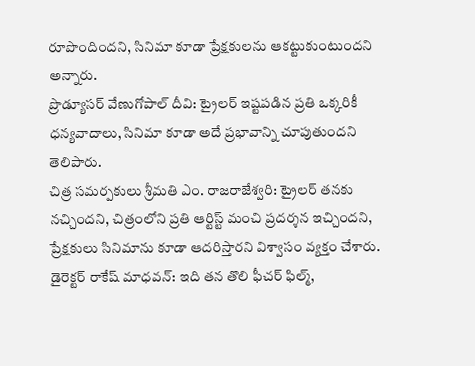రూపొందిందని, సినిమా కూడా ప్రేక్షకులను ఆకట్టుకుంటుందని అన్నారు.
ప్రొడ్యూసర్ వేణుగోపాల్ దీవి: ట్రైలర్ ఇష్టపడిన ప్రతి ఒక్కరికీ ధన్యవాదాలు, సినిమా కూడా అదే ప్రభావాన్ని చూపుతుందని తెలిపారు.
చిత్ర సమర్పకులు శ్రీమతి ఎం. రాజరాజేశ్వరి: ట్రైలర్ తనకు నచ్చిందని, చిత్రంలోని ప్రతి ఆర్టిస్ట్ మంచి ప్రదర్శన ఇచ్చిందని, ప్రేక్షకులు సినిమాను కూడా ఆదరిస్తారని విశ్వాసం వ్యక్తం చేశారు.
డైరెక్టర్ రాకేష్ మాధవన్: ఇది తన తొలి ఫీచర్ ఫిల్మ్,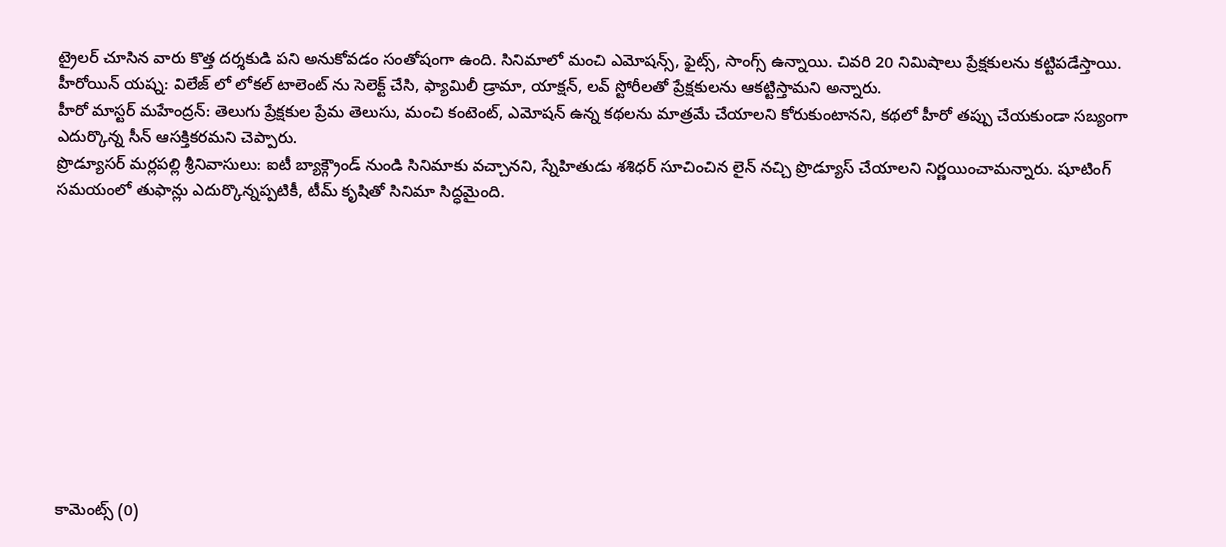ట్రైలర్ చూసిన వారు కొత్త దర్శకుడి పని అనుకోవడం సంతోషంగా ఉంది. సినిమాలో మంచి ఎమోషన్స్, ఫైట్స్, సాంగ్స్ ఉన్నాయి. చివరి 20 నిమిషాలు ప్రేక్షకులను కట్టిపడేస్తాయి.
హీరోయిన్ యష్న: విలేజ్ లో లోకల్ టాలెంట్ ను సెలెక్ట్ చేసి, ఫ్యామిలీ డ్రామా, యాక్షన్, లవ్ స్టోరీలతో ప్రేక్షకులను ఆకట్టిస్తామని అన్నారు.
హీరో మాస్టర్ మహేంద్రన్: తెలుగు ప్రేక్షకుల ప్రేమ తెలుసు, మంచి కంటెంట్, ఎమోషన్ ఉన్న కథలను మాత్రమే చేయాలని కోరుకుంటానని, కథలో హీరో తప్పు చేయకుండా సబ్యంగా ఎదుర్కొన్న సీన్ ఆసక్తికరమని చెప్పారు.
ప్రొడ్యూసర్ మర్లపల్లి శ్రీనివాసులు: ఐటీ బ్యాక్గ్రౌండ్ నుండి సినిమాకు వచ్చానని, స్నేహితుడు శశిధర్ సూచించిన లైన్ నచ్చి ప్రొడ్యూస్ చేయాలని నిర్ణయించామన్నారు. షూటింగ్ సమయంలో తుఫాన్లు ఎదుర్కొన్నప్పటికీ, టీమ్ కృషితో సినిమా సిద్ధమైంది.











కామెంట్స్ (0)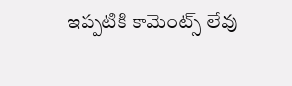ఇప్పటికి కామెంట్స్ లేవు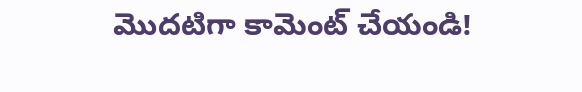మొదటిగా కామెంట్ చేయండి!